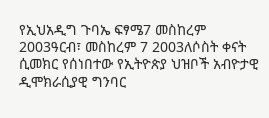የኢህአዲግ ጉባኤ ፍፃሜ7 መስከረም 2003ዓርብ፣ መስከረም 7 2003ለሶስት ቀናት ሲመክር የሰነበተው የኢትዮጵያ ህዝቦች አብዮታዊ ዲሞክራሲያዊ ግንባር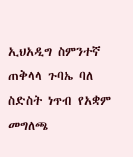ኢህአዲግ ስምንተኛ ጠቅላላ ጉባኤ ባለ ስድስት ነጥብ የአቋም መግለጫ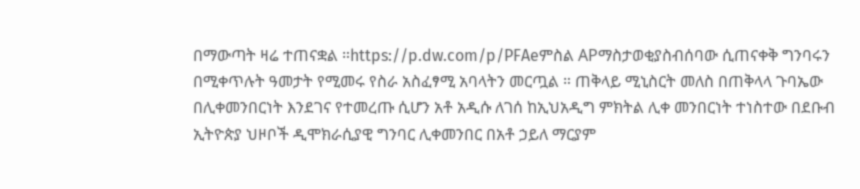በማውጣት ዛሬ ተጠናቋል ።https://p.dw.com/p/PFAeምስል APማስታወቂያስብሰባው ሲጠናቀቅ ግንባሩን በሚቀጥሉት ዓመታት የሚመሩ የስራ አስፈፃሚ አባላትን መርጧል ። ጠቅላይ ሚኒስርት መለስ በጠቅላላ ጉባኤው በሊቀመንበርነት እንደገና የተመረጡ ሲሆን አቶ አዲሱ ለገሰ ከኢህአዲግ ምክትል ሊቀ መንበርነት ተነስተው በደቡብ ኢትዮጵያ ህዞቦች ዲሞክራሲያዊ ግንባር ሊቀመንበር በአቶ ኃይለ ማርያም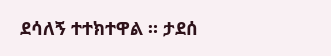ደሳለኝ ተተክተዋል ። ታደሰ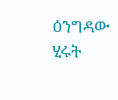ዕንግዳው ሂሩት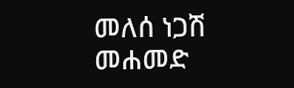መለሰ ነጋሽ መሐመድ